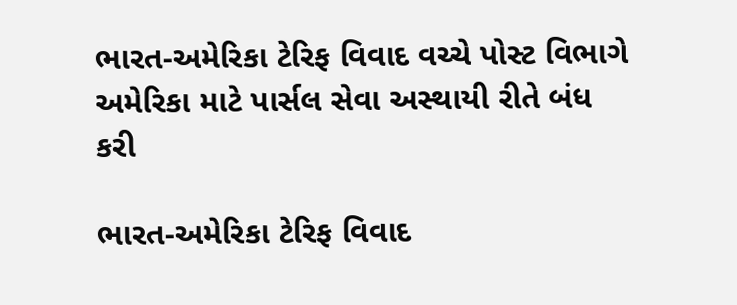ભારત-અમેરિકા ટેરિફ વિવાદ વચ્ચે પોસ્ટ વિભાગે અમેરિકા માટે પાર્સલ સેવા અસ્થાયી રીતે બંધ કરી

ભારત-અમેરિકા ટેરિફ વિવાદ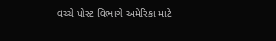વચ્ચે પોસ્ટ વિભાગે અમેરિકા માટે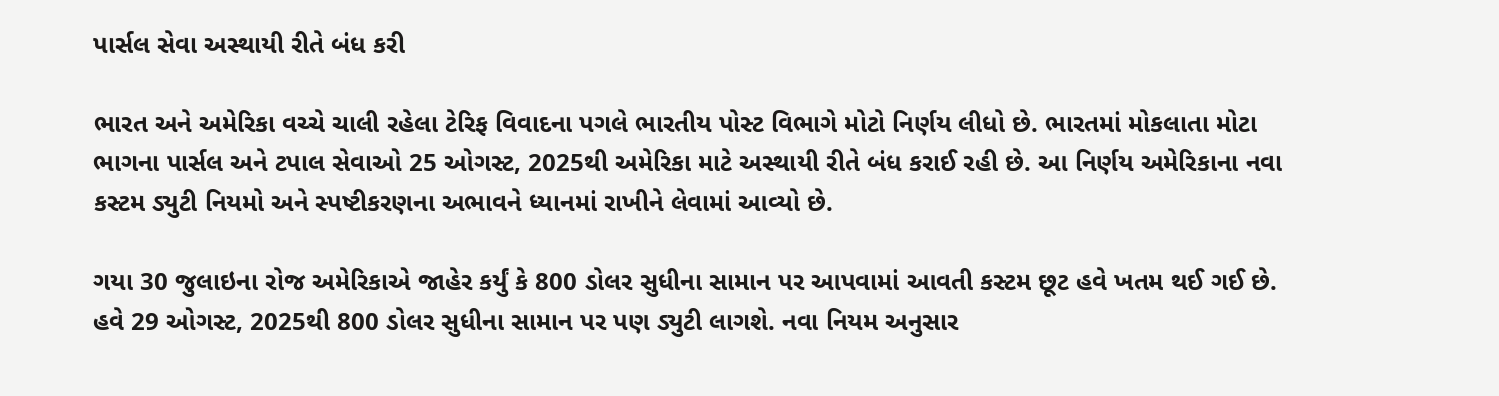પાર્સલ સેવા અસ્થાયી રીતે બંધ કરી

ભારત અને અમેરિકા વચ્ચે ચાલી રહેલા ટેરિફ વિવાદના પગલે ભારતીય પોસ્ટ વિભાગે મોટો નિર્ણય લીધો છે. ભારતમાં મોકલાતા મોટા ભાગના પાર્સલ અને ટપાલ સેવાઓ 25 ઓગસ્ટ, 2025થી અમેરિકા માટે અસ્થાયી રીતે બંધ કરાઈ રહી છે. આ નિર્ણય અમેરિકાના નવા કસ્ટમ ડ્યુટી નિયમો અને સ્પષ્ટીકરણના અભાવને ધ્યાનમાં રાખીને લેવામાં આવ્યો છે.

ગયા 30 જુલાઇના રોજ અમેરિકાએ જાહેર કર્યું કે 800 ડોલર સુધીના સામાન પર આપવામાં આવતી કસ્ટમ છૂટ હવે ખતમ થઈ ગઈ છે. હવે 29 ઓગસ્ટ, 2025થી 800 ડોલર સુધીના સામાન પર પણ ડ્યુટી લાગશે. નવા નિયમ અનુસાર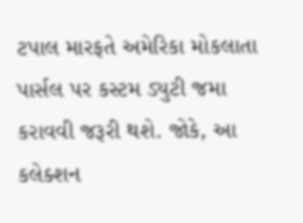ટપાલ મારફતે અમેરિકા મોકલાતા પાર્સલ પર કસ્ટમ ડ્યુટી જમા કરાવવી જરૂરી થશે. જોકે, આ કલેક્શન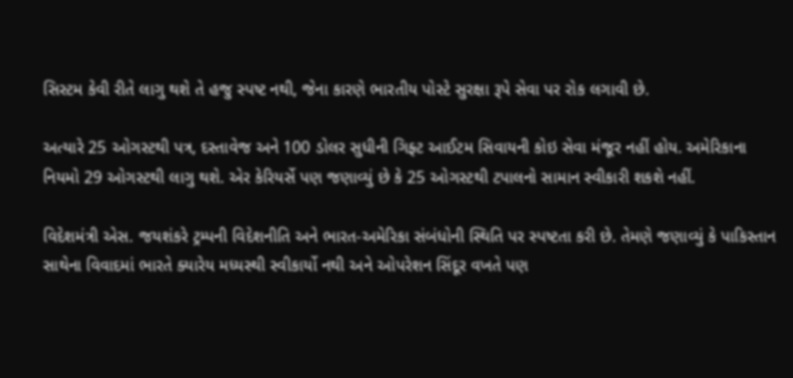સિસ્ટમ કેવી રીતે લાગુ થશે તે હજુ સ્પષ્ટ નથી, જેના કારણે ભારતીય પોસ્ટે સુરક્ષા રૂપે સેવા પર રોક લગાવી છે.

અત્યારે 25 ઓગસ્ટથી પત્ર, દસ્તાવેજ અને 100 ડોલર સુધીની ગિફ્ટ આઈટમ સિવાયની કોઇ સેવા મંજૂર નહીં હોય. અમેરિકાના નિયમો 29 ઓગસ્ટથી લાગુ થશે. એર કેરિયર્સે પણ જણાવ્યું છે કે 25 ઓગસ્ટથી ટપાલનો સામાન સ્વીકારી શકશે નહીં.

વિદેશમંત્રી એસ. જયશંકરે ટ્રમ્પની વિદેશનીતિ અને ભારત-અમેરિકા સંબંધોની સ્થિતિ પર સ્પષ્ટતા કરી છે. તેમણે જણાવ્યું કે પાકિસ્તાન સાથેના વિવાદમાં ભારતે ક્યારેય મધ્યસ્થી સ્વીકાર્યો નથી અને ઓપરેશન સિંદૂર વખતે પણ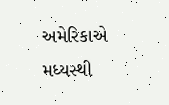અમેરિકાએ મધ્યસ્થી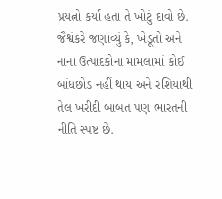પ્રયત્નો કર્યા હતા તે ખોટું દાવો છે. જૈશ્વંકરે જણાવ્યું કે, ખેડૂતો અને નાના ઉત્પાદકોના મામલામાં કોઈ બાંધછોડ નહીં થાય અને રશિયાથી તેલ ખરીદી બાબત પણ ભારતની નીતિ સ્પષ્ટ છે.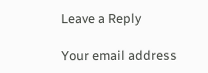Leave a Reply

Your email address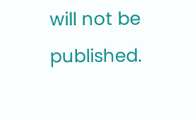will not be published.